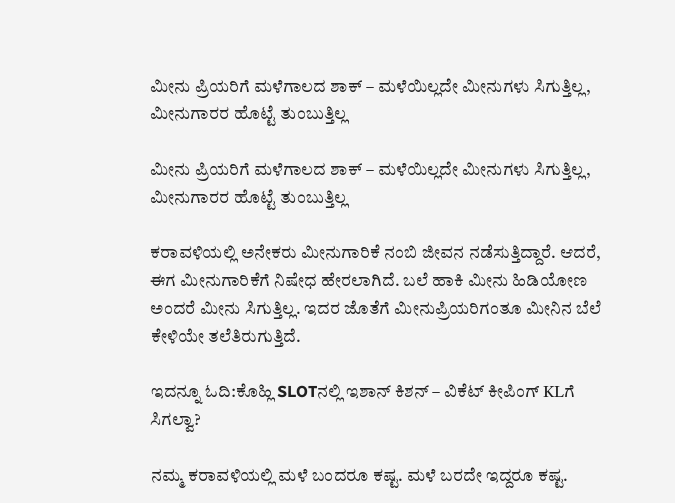ಮೀನು ಪ್ರಿಯರಿಗೆ ಮಳೆಗಾಲದ ಶಾಕ್ – ಮಳೆಯಿಲ್ಲದೇ ಮೀನುಗಳು ಸಿಗುತ್ತಿಲ್ಲ, ಮೀನುಗಾರರ ಹೊಟ್ಟೆ ತುಂಬುತ್ತಿಲ್ಲ

ಮೀನು ಪ್ರಿಯರಿಗೆ ಮಳೆಗಾಲದ ಶಾಕ್ – ಮಳೆಯಿಲ್ಲದೇ ಮೀನುಗಳು ಸಿಗುತ್ತಿಲ್ಲ, ಮೀನುಗಾರರ ಹೊಟ್ಟೆ ತುಂಬುತ್ತಿಲ್ಲ

ಕರಾವಳಿಯಲ್ಲಿ ಅನೇಕರು ಮೀನುಗಾರಿಕೆ ನಂಬಿ ಜೀವನ ನಡೆಸುತ್ತಿದ್ದಾರೆ. ಆದರೆ, ಈಗ ಮೀನುಗಾರಿಕೆಗೆ ನಿಷೇಧ ಹೇರಲಾಗಿದೆ. ಬಲೆ ಹಾಕಿ ಮೀನು ಹಿಡಿಯೋಣ ಅಂದರೆ ಮೀನು ಸಿಗುತ್ತಿಲ್ಲ. ಇದರ ಜೊತೆಗೆ ಮೀನುಪ್ರಿಯರಿಗಂತೂ ಮೀನಿನ ಬೆಲೆ ಕೇಳಿಯೇ ತಲೆತಿರುಗುತ್ತಿದೆ.

ಇದನ್ನೂ ಓದಿ:ಕೊಹ್ಲಿ SLOTನಲ್ಲಿ ಇಶಾನ್ ಕಿಶನ್ – ವಿಕೆಟ್ ಕೀಪಿಂಗ್ KLಗೆ ಸಿಗಲ್ವಾ?

ನಮ್ಮ ಕರಾವಳಿಯಲ್ಲಿ ಮಳೆ ಬಂದರೂ ಕಷ್ಟ. ಮಳೆ ಬರದೇ ಇದ್ದರೂ ಕಷ್ಟ.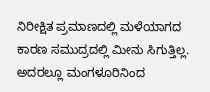ನಿರೀಕ್ಷಿತ ಪ್ರಮಾಣದಲ್ಲಿ ಮಳೆಯಾಗದ ಕಾರಣ ಸಮುದ್ರದಲ್ಲಿ ಮೀನು ಸಿಗುತ್ತಿಲ್ಲ. ಅದರಲ್ಲೂ ಮಂಗಳೂರಿನಿಂದ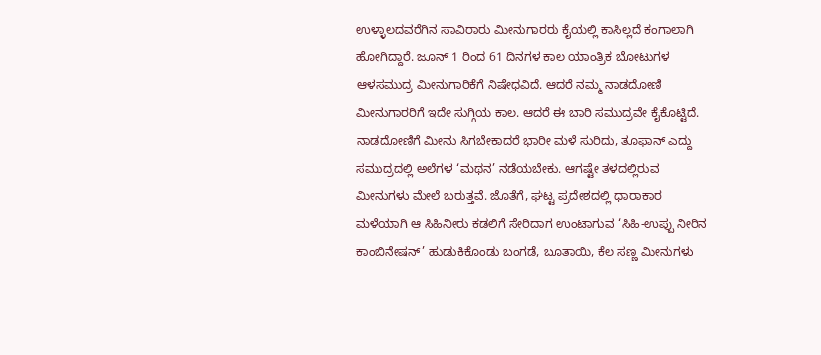ಉಳ್ಳಾಲದವರೆಗಿನ ಸಾವಿರಾರು ಮೀನುಗಾರರು ಕೈಯಲ್ಲಿ ಕಾಸಿಲ್ಲದೆ ಕಂಗಾಲಾಗಿ ಹೋಗಿದ್ದಾರೆ. ಜೂನ್ 1 ರಿಂದ 61 ದಿನಗಳ ಕಾಲ ಯಾಂತ್ರಿಕ ಬೋಟುಗಳ ಆಳಸಮುದ್ರ ಮೀನುಗಾರಿಕೆಗೆ ನಿಷೇಧವಿದೆ. ಆದರೆ ನಮ್ಮ ನಾಡದೋಣಿ ಮೀನುಗಾರರಿಗೆ ಇದೇ ಸುಗ್ಗಿಯ ಕಾಲ. ಆದರೆ ಈ ಬಾರಿ ಸಮುದ್ರವೇ ಕೈಕೊಟ್ಟಿದೆ. ನಾಡದೋಣಿಗೆ ಮೀನು ಸಿಗಬೇಕಾದರೆ ಭಾರೀ ಮಳೆ ಸುರಿದು, ತೂಫಾನ್ ಎದ್ದು ಸಮುದ್ರದಲ್ಲಿ ಅಲೆಗಳ ‘ಮಥನ’ ನಡೆಯಬೇಕು. ಆಗಷ್ಟೇ ತಳದಲ್ಲಿರುವ ಮೀನುಗಳು ಮೇಲೆ ಬರುತ್ತವೆ. ಜೊತೆಗೆ, ಘಟ್ಟ ಪ್ರದೇಶದಲ್ಲಿ ಧಾರಾಕಾರ ಮಳೆಯಾಗಿ ಆ ಸಿಹಿನೀರು ಕಡಲಿಗೆ ಸೇರಿದಾಗ ಉಂಟಾಗುವ ‘ಸಿಹಿ-ಉಪ್ಪು ನೀರಿನ ಕಾಂಬಿನೇಷನ್’ ಹುಡುಕಿಕೊಂಡು ಬಂಗಡೆ, ಬೂತಾಯಿ, ಕೆಲ ಸಣ್ಣ ಮೀನುಗಳು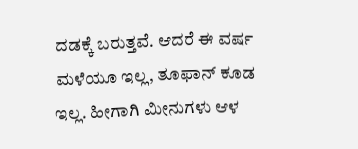ದಡಕ್ಕೆ ಬರುತ್ತವೆ. ಆದರೆ ಈ ವರ್ಷ ಮಳೆಯೂ ಇಲ್ಲ, ತೂಫಾನ್ ಕೂಡ ಇಲ್ಲ. ಹೀಗಾಗಿ ಮೀನುಗಳು ಆಳ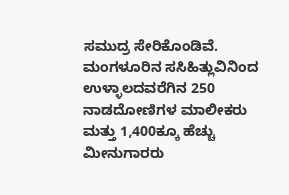ಸಮುದ್ರ ಸೇರಿಕೊಂಡಿವೆ. ಮಂಗಳೂರಿನ ಸಸಿಹಿತ್ಲುವಿನಿಂದ ಉಳ್ಳಾಲದವರೆಗಿನ 250 ನಾಡದೋಣಿಗಳ ಮಾಲೀಕರು ಮತ್ತು 1,400ಕ್ಕೂ ಹೆಚ್ಚು ಮೀನುಗಾರರು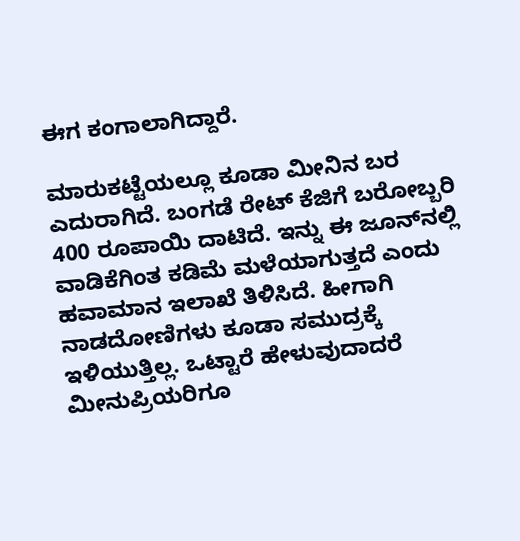ಈಗ ಕಂಗಾಲಾಗಿದ್ದಾರೆ.

ಮಾರುಕಟ್ಟೆಯಲ್ಲೂ ಕೂಡಾ ಮೀನಿನ ಬರ ಎದುರಾಗಿದೆ. ಬಂಗಡೆ ರೇಟ್ ಕೆಜಿಗೆ ಬರೋಬ್ಬರಿ 400 ರೂಪಾಯಿ ದಾಟಿದೆ. ಇನ್ನು ಈ ಜೂನ್‌ನಲ್ಲಿ ವಾಡಿಕೆಗಿಂತ ಕಡಿಮೆ ಮಳೆಯಾಗುತ್ತದೆ ಎಂದು ಹವಾಮಾನ ಇಲಾಖೆ ತಿಳಿಸಿದೆ. ಹೀಗಾಗಿ ನಾಡದೋಣಿಗಳು ಕೂಡಾ ಸಮುದ್ರಕ್ಕೆ ಇಳಿಯುತ್ತಿಲ್ಲ. ಒಟ್ಟಾರೆ ಹೇಳುವುದಾದರೆ ಮೀನುಪ್ರಿಯರಿಗೂ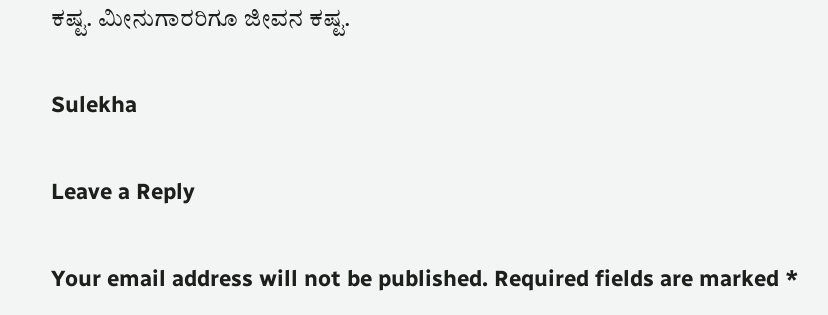ಕಷ್ಟ. ಮೀನುಗಾರರಿಗೂ ಜೀವನ ಕಷ್ಟ.

Sulekha

Leave a Reply

Your email address will not be published. Required fields are marked *